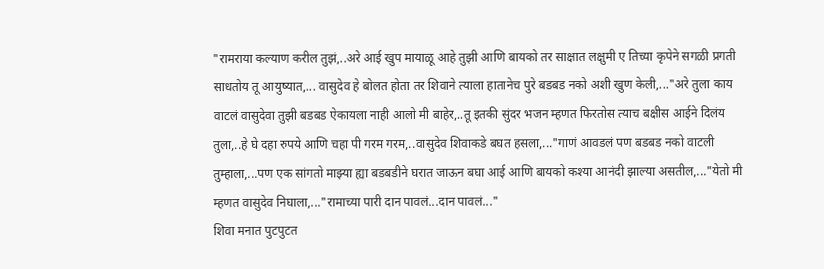"रामराया कल्याण करील तुझं,..अरे आई खुप मायाळू आहे तुझी आणि बायको तर साक्षात लक्षुमी ए तिच्या कृपेने सगळी प्रगती साधतोय तू आयुष्यात,... वासुदेव हे बोलत होता तर शिवाने त्याला हातानेच पुरे बडबड नको अशी खुण केली,..."अरे तुला काय वाटलं वासुदेवा तुझी बडबड ऐकायला नाही आलो मी बाहेर,..तू इतकी सुंदर भजन म्हणत फिरतोस त्याच बक्षीस आईने दिलंय तुला,..हे घे दहा रुपये आणि चहा पी गरम गरम,..वासुदेव शिवाकडे बघत हसला,..."गाणं आवडलं पण बडबड नको वाटली तुम्हाला,...पण एक सांगतो माझ्या ह्या बडबडीने घरात जाऊन बघा आई आणि बायको कश्या आनंदी झाल्या असतील,..."येतो मी म्हणत वासुदेव निघाला,..."रामाच्या पारी दान पावलं...दान पावलं..."
शिवा मनात पुटपुटत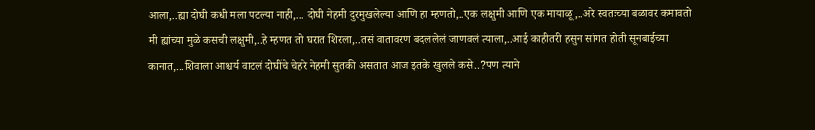आला,..ह्या दोघी कधी मला पटल्या नाही,... दोघी नेहमी दुरमुखलेल्या आणि हा म्हणतो,..एक लक्षुमी आणि एक मायाळू,..अरे स्वतःच्या बळावर कमावतो मी ह्यांच्या मुळे कसची लक्षुमी,..हे म्हणत तो घरात शिरला,..तसं वातावरण बदललेलं जाणवलं त्याला,..आई काहीतरी हसुन सांगत होती सूनबाईच्या कानात,...शिवाला आश्चर्य वाटलं दोघींचे चेहरे नेहमी सुतकी असतात आज इतके खुलले कसे..?पण त्याने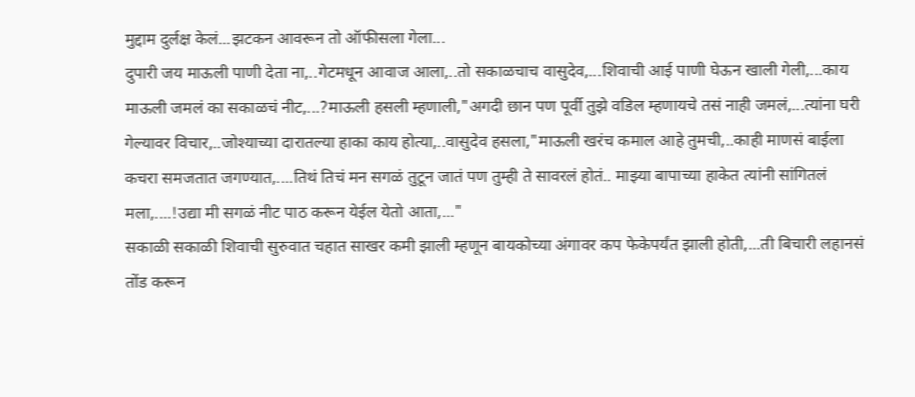मुद्दाम दुर्लक्ष केलं...झटकन आवरून तो ऑफीसला गेला...
दुपारी जय माऊली पाणी देता ना,..गेटमधून आवाज आला,..तो सकाळचाच वासुदेव,...शिवाची आई पाणी घेऊन खाली गेली,...काय माऊली जमलं का सकाळचं नीट,...?माऊली हसली म्हणाली,"अगदी छान पण पूर्वी तुझे वडिल म्हणायचे तसं नाही जमलं,...त्यांना घरी गेल्यावर विचार,..जोश्याच्या दारातल्या हाका काय होत्या,..वासुदेव हसला,"माऊली खरंच कमाल आहे तुमची,..काही माणसं बाईला कचरा समजतात जगण्यात,....तिथं तिचं मन सगळं तुटून जातं पण तुम्ही ते सावरलं होतं.. माझ्या बापाच्या हाकेत त्यांनी सांगितलं मला,....!उद्या मी सगळं नीट पाठ करून येईल येतो आता,..."
सकाळी सकाळी शिवाची सुरुवात चहात साखर कमी झाली म्हणून बायकोच्या अंगावर कप फेकेपर्यंत झाली होती,...ती बिचारी लहानसं तोंड करून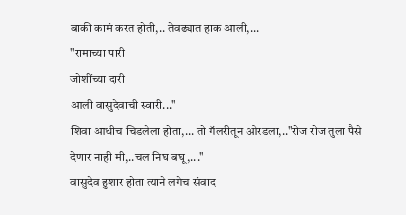बाकी कामं करत होती,.. तेवढ्यात हाक आली,...
"रामाच्या पारी
जोशींच्या दारी
आली वासुदेवाची स्वारी..."
शिवा आधीच चिडलेला होता,... तो गॅलरीतून ओरडला,.."रोज रोज तुला पैसे देणार नाही मी,..चल निघ बघू,..."
वासुदेव हुशार होता त्याने लगेच संवाद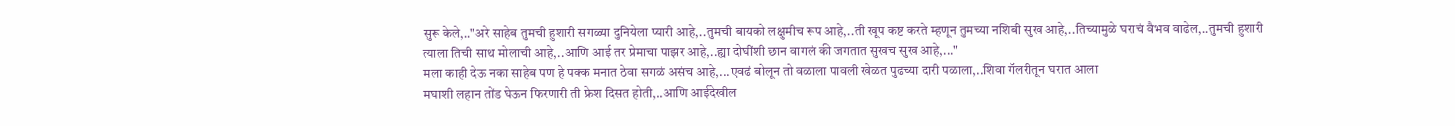सुरू केले,.."अरे साहेब तुमची हुशारी सगळ्या दुनियेला प्यारी आहे,..तुमची बायको लक्षुमीच रूप आहे,..ती खूप कष्ट करते म्हणून तुमच्या नशिबी सुख आहे,..तिच्यामुळे घराचं वैभव वाढेल,..तुमची हुशारी त्याला तिची साथ मोलाची आहे,..आणि आई तर प्रेमाचा पाझर आहे,..ह्या दोघींशी छान वागलं की जगतात सुखच सुख आहे,..."
मला काही देऊ नका साहेब पण हे पक्क मनात ठेवा सगळं असंच आहे,...एवढं बोलून तो वळाला पावली खेळत पुढच्या दारी पळाला,..शिवा गॅलरीतून घरात आला
मघाशी लहान तोंड घेऊन फिरणारी ती फ्रेश दिसत होती,..आणि आईदेखील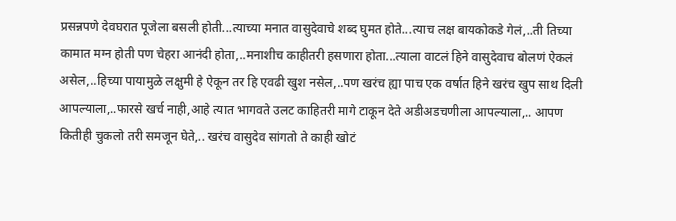प्रसन्नपणे देवघरात पूजेला बसली होती...त्याच्या मनात वासुदेवाचे शब्द घुमत होते...त्याच लक्ष बायकोकडे गेलं,..ती तिच्या कामात मग्न होती पण चेहरा आनंदी होता,..मनाशीच काहीतरी हसणारा होता...त्याला वाटलं हिने वासुदेवाच बोलणं ऐकलं असेल,..हिच्या पायामुळे लक्षुमी हे ऐकून तर हि एवढी खुश नसेल,..पण खरंच ह्या पाच एक वर्षात हिने खरंच खुप साथ दिली आपल्याला,..फारसे खर्च नाही,आहे त्यात भागवते उलट काहितरी मागे टाकून देते अडीअडचणीला आपल्याला,.. आपण कितीही चुकलो तरी समजून घेते,.. खरंच वासुदेव सांगतो ते काही खोटं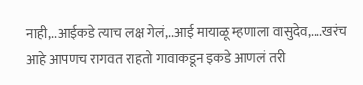नाही,..आईकडे त्याच लक्ष गेलं,..आई मायाळू म्हणाला वासुदेव,....खरंच आहे आपणच रागवत राहतो गावाकडून इकडे आणलं तरी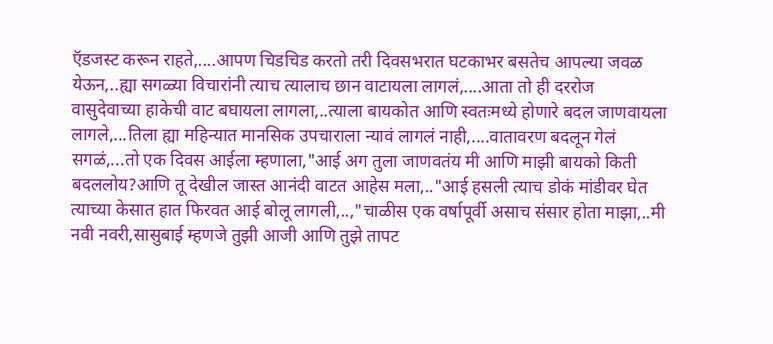ऍडजस्ट करून राहते,....आपण चिडचिड करतो तरी दिवसभरात घटकाभर बसतेच आपल्या जवळ येऊन,..ह्या सगळ्या विचारांनी त्याच त्यालाच छान वाटायला लागलं,....आता तो ही दररोज वासुदेवाच्या हाकेची वाट बघायला लागला,..त्याला बायकोत आणि स्वतःमध्ये होणारे बदल जाणवायला लागले,...तिला ह्या महिन्यात मानसिक उपचाराला न्यावं लागलं नाही,....वातावरण बदलून गेलं सगळं,...तो एक दिवस आईला म्हणाला,"आई अग तुला जाणवतंय मी आणि माझी बायको किती बदललोय?आणि तू देखील जास्त आनंदी वाटत आहेस मला,.."आई हसली त्याच डोकं मांडीवर घेत त्याच्या केसात हात फिरवत आई बोलू लागली,..,"चाळीस एक वर्षापूर्वी असाच संसार होता माझा,..मी नवी नवरी,सासुबाई म्हणजे तुझी आजी आणि तुझे तापट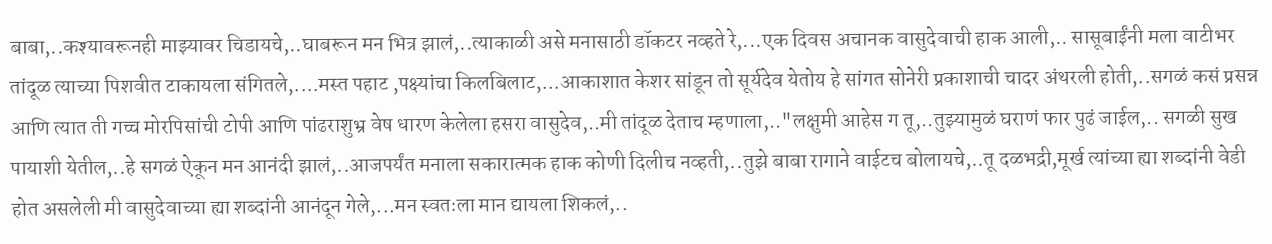बाबा,..कश्यावरूनही माझ्यावर चिडायचे,..घाबरून मन भित्र झालं,..त्याकाळी असे मनासाठी डॉकटर नव्हते रे,...एक दिवस अचानक वासुदेवाची हाक आली,.. सासूबाईंनी मला वाटीभर तांदूळ त्याच्या पिशवीत टाकायला संगितले,....मस्त पहाट ,पक्ष्यांचा किलबिलाट,...आकाशात केशर सांडून तो सूर्यदेव येतोय हे सांगत सोनेरी प्रकाशाची चादर अंथरली होती,..सगळं कसं प्रसन्न आणि त्यात ती गच्च मोरपिसांची टोपी आणि पांढराशुभ्र वेष धारण केलेला हसरा वासुदेव,..मी तांदूळ देताच म्हणाला,.."लक्षुमी आहेस ग तू,..तुझ्यामुळं घराणं फार पुढं जाईल,.. सगळी सुख पायाशी येतील,..हे सगळं ऐकून मन आनंदी झालं,..आजपर्यंत मनाला सकारात्मक हाक कोणी दिलीच नव्हती,..तुझे बाबा रागाने वाईटच बोलायचे,..तू दळभद्री,मूर्ख त्यांच्या ह्या शब्दांनी वेडी होत असलेली मी वासुदेवाच्या ह्या शब्दांनी आनंदून गेले,...मन स्वतःला मान द्यायला शिकलं,..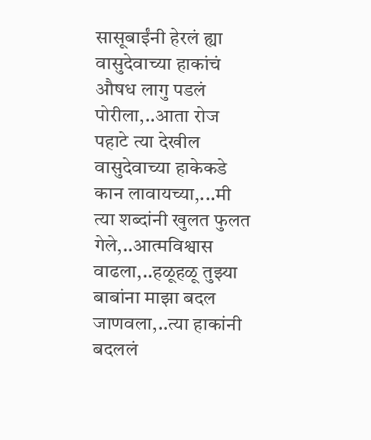सासूबाईंनी हेरलं ह्या वासुदेवाच्या हाकांचं औषध लागु पडलं पोरीला,..आता रोज पहाटे त्या देखील वासुदेवाच्या हाकेकडे कान लावायच्या,...मी त्या शब्दांनी खुलत फुलत गेले,..आत्मविश्वास वाढला,..हळूहळू तुझ्या बाबांना माझा बदल जाणवला,..त्या हाकांनी बदललं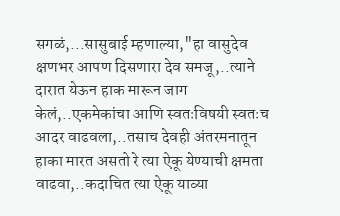सगळं,...सासुबाई म्हणाल्या,"हा वासुदेव क्षणभर आपण दिसणारा देव समजू,..त्याने दारात येऊन हाक मारून जाग केलं,..एकमेकांचा आणि स्वतःविषयी स्वतःच आदर वाढवला,..तसाच देवही अंतरमनातून हाका मारत असतो रे त्या ऐकू येण्याची क्षमता वाढवा,..कदाचित त्या ऐकू याव्या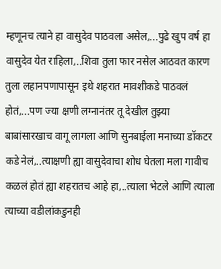म्हणूनच त्याने हा वासुदेव पाठवला असेल,...पुढे खुप वर्ष हा वासुदेव येत राहिला,..शिवा तुला फार नसेल आठवत कारण तुला लहानपणापासून इथे शहरात मावशीकडे पाठवलं होतं,...पण ज्या क्षणी लग्नानंतर तू देखील तुझ्या बाबांसारखाच वागू लागला आणि सुनबाईला मनाच्या डॉकटर कडे नेलं,..त्याक्षणी ह्या वासुदेवाचा शोध घेतला मला गावीच कळलं होतं ह्या शहरातच आहे हा,..त्याला भेटले आणि त्याला त्याच्या वडीलांकडुनही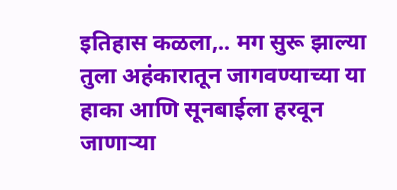इतिहास कळला,.. मग सुरू झाल्या तुला अहंकारातून जागवण्याच्या या हाका आणि सूनबाईला हरवून जाणाऱ्या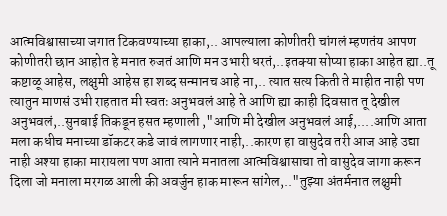आत्मविश्वासाच्या जगात टिकवण्याच्या हाका,.. आपल्याला कोणीतरी चांगलं म्हणतंय आपण कोणीतरी छान आहोत हे मनात रुजतं आणि मन उभारी धरतं,..इतक्या सोप्या हाका आहेत ह्या..तू कष्टाळू आहेस, लक्षुमी आहेस हा शब्द सन्मानच आहे ना,.. त्यात सत्य किती ते माहीत नाही पण त्यातुन माणसं उभी राहतात मी स्वतः अनुभवलं आहे ते आणि ह्या काही दिवसात तू देखील अनुभवलं,..सुनबाई तिकडून हसत म्हणाली ,"आणि मी देखील अनुभवलं आई,....आणि आता मला कधीच मनाच्या डॉकटर कडे जावं लागणार नाही,..कारण हा वासुदेव तरी आज आहे उद्या नाही अश्या हाका मारायला पण आता त्याने मनातला आत्मविश्वासाचा तो वासुदेव जागा करून दिला जो मनाला मरगळ आली की अवर्जुन हाक मारून सांगेल,.."तुझ्या अंतर्मनात लक्षुमी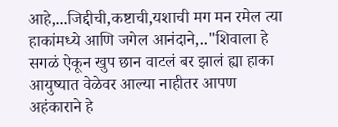आहे,...जिद्दीची,कष्टाची,यशाची मग मन रमेल त्या हाकांमध्ये आणि जगेल आनंदाने,.."शिवाला हे सगळं ऐकून खुप छान वाटलं बर झालं ह्या हाका आयुष्यात वेळेवर आल्या नाहीतर आपण अहंकाराने हे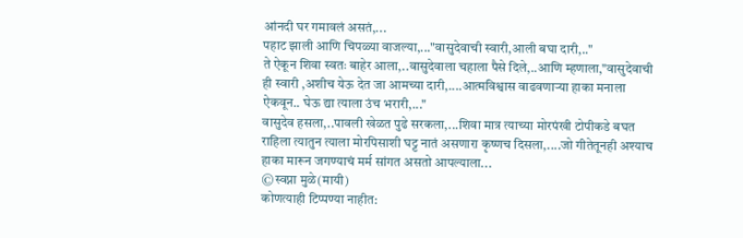आंनदी घर गमावलं असतं,...
पहाट झाली आणि चिपळ्या वाजल्या,..."वासुदेवाची स्वारी,आली बघा दारी,.."
ते ऐकून शिवा स्वतः बाहेर आला,..वासुदेवाला चहाला पैसे दिले,..आणि म्हणाला,"वासुदेवाची ही स्वारी ,अशीच येऊ देत जा आमच्या दारी,....आत्मविश्वास वाढवणाऱ्या हाका मनाला ऐकवून.. घेऊ द्या त्याला उंच भरारी,..."
वासुदेव हसला,..पावली खेळत पुढे सरकला,...शिवा मात्र त्याच्या मोरपंखी टोपीकडे बघत राहिला त्यातुन त्याला मोरपिसाशी घट्ट नातं असणारा कृष्णच दिसला,....जो गीतेतूनही अश्याच हाका मारून जगण्याचं मर्म सांगत असतो आपल्याला...
©स्वप्ना मुळे(मायी)
कोणत्याही टिप्पण्या नाहीत: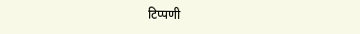टिप्पणी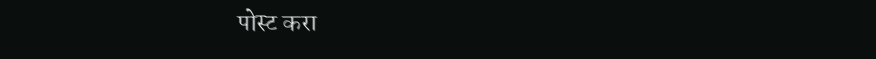पोस्ट करा